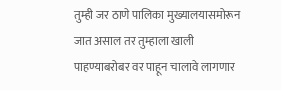तुम्ही जर ठाणे पालिका मुख्यालयासमोरून जात असाल तर तुम्हाला खाली पाहण्याबरोबर वर पाहून चालावे लागणार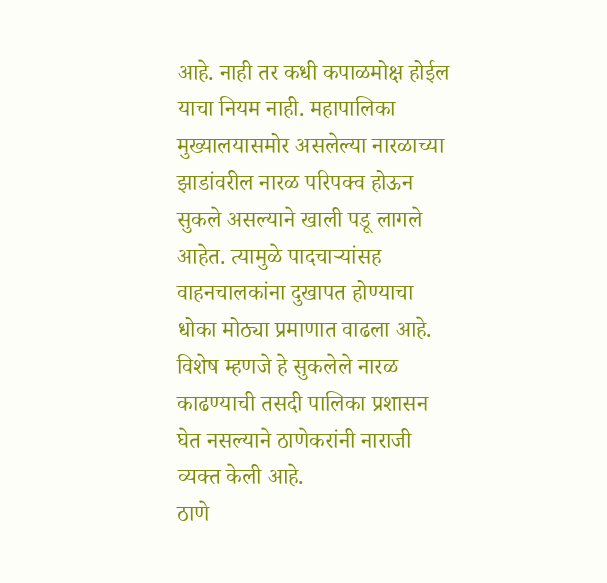आहे. नाही तर कधी कपाळमोक्ष होईल याचा नियम नाही. महापालिका मुख्यालयासमोर असलेल्या नारळाच्या झाडांवरील नारळ परिपक्व होऊन सुकले असल्याने खाली पडू लागले आहेत. त्यामुळे पादचाऱ्यांसह वाहनचालकांना दुखापत होण्याचा धोका मोठ्या प्रमाणात वाढला आहे. विशेष म्हणजे हे सुकलेले नारळ काढण्याची तसदी पालिका प्रशासन घेत नसल्याने ठाणेकरांनी नाराजी व्यक्त केली आहे.
ठाणे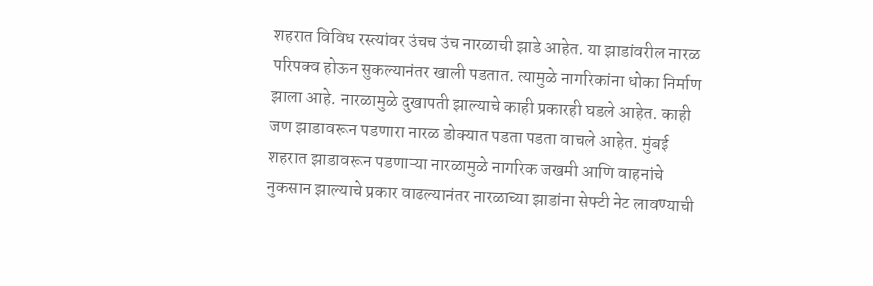शहरात विविध रस्त्यांवर उंचच उंच नारळाची झाडे आहेत. या झाडांवरील नारळ परिपक्व होऊन सुकल्यानंतर खाली पडतात. त्यामुळे नागरिकांना धोका निर्माण झाला आहे. नारळामुळे दुखापती झाल्याचे काही प्रकारही घडले आहेत. काही जण झाडावरून पडणारा नारळ डोक्यात पडता पडता वाचले आहेत. मुंबई शहरात झाडावरून पडणाऱ्या नारळामुळे नागरिक जखमी आणि वाहनांचे नुकसान झाल्याचे प्रकार वाढल्यानंतर नारळाच्या झाडांना सेफ्टी नेट लावण्याची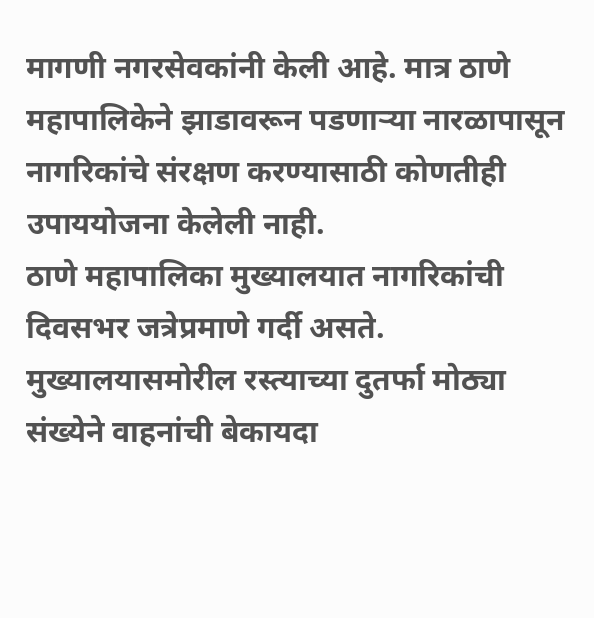मागणी नगरसेवकांनी केली आहे. मात्र ठाणे महापालिकेने झाडावरून पडणाऱ्या नारळापासून नागरिकांचे संरक्षण करण्यासाठी कोणतीही उपाययोजना केलेली नाही.
ठाणे महापालिका मुख्यालयात नागरिकांची दिवसभर जत्रेप्रमाणे गर्दी असते. मुख्यालयासमोरील रस्त्याच्या दुतर्फा मोठ्या संख्येने वाहनांची बेकायदा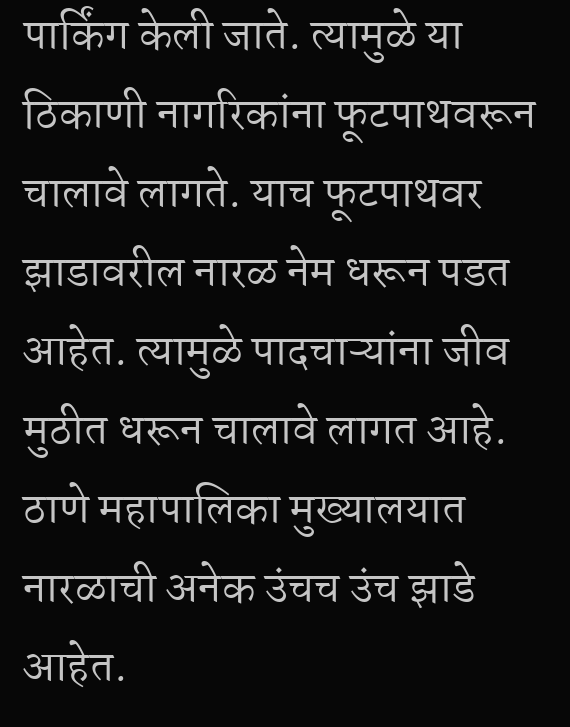पार्किंग केली जाते. त्यामुळे या ठिकाणी नागरिकांना फूटपाथवरून चालावे लागते. याच फूटपाथवर झाडावरील नारळ नेम धरून पडत आहेत. त्यामुळे पादचाऱ्यांना जीव मुठीत धरून चालावे लागत आहे.
ठाणे महापालिका मुख्यालयात नारळाची अनेक उंचच उंच झाडे आहेत.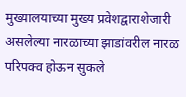मुख्यालयाच्या मुख्य प्रवेशद्वाराशेजारी असलेल्या नारळाच्या झाडांवरील नारळ परिपक्व होऊन सुकले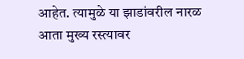आहेत. त्यामुळे या झाडांवरील नारळ आता मुख्य रस्त्यावर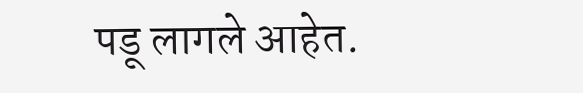पडू लागले आहेत.